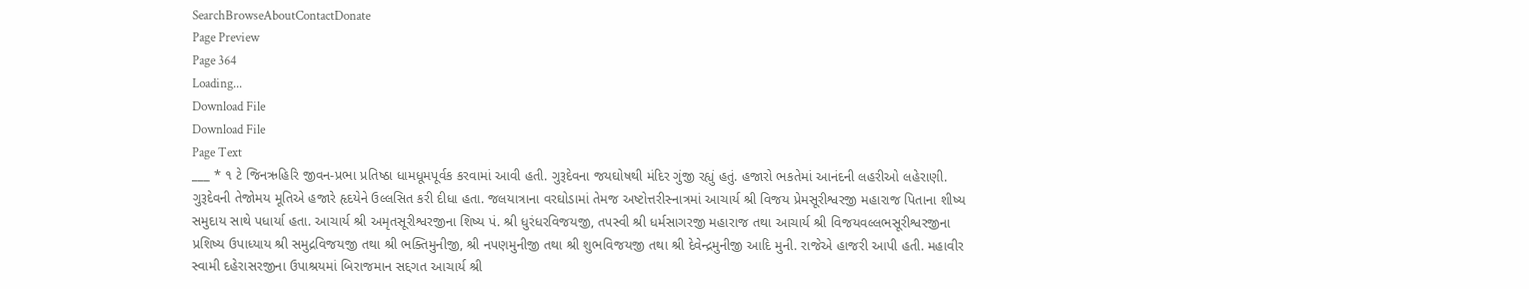SearchBrowseAboutContactDonate
Page Preview
Page 364
Loading...
Download File
Download File
Page Text
___ * ૧ ટે જિનઋહિરિ જીવન-પ્રભા પ્રતિષ્ઠા ધામધૂમપૂર્વક કરવામાં આવી હતી. ગુરૂદેવના જયઘોષથી મંદિર ગુંજી રહ્યું હતું. હજારો ભકતેમાં આનંદની લહરીઓ લહેરાણી. ગુરૂદેવની તેજોમય મૂતિએ હજારે હૃદયેને ઉલ્લસિત કરી દીધા હતા. જલયાત્રાના વરઘોડામાં તેમજ અષ્ટોત્તરીસ્નાત્રમાં આચાર્ય શ્રી વિજય પ્રેમસૂરીશ્વરજી મહારાજ પિતાના શીષ્ય સમુદાય સાથે પધાર્યા હતા. આચાર્ય શ્રી અમૃતસૂરીશ્વરજીના શિષ્ય પં. શ્રી ધુરંધરવિજયજી, તપસ્વી શ્રી ધર્મસાગરજી મહારાજ તથા આચાર્ય શ્રી વિજયવલ્લભસૂરીશ્વરજીના પ્રશિષ્ય ઉપાધ્યાય શ્રી સમુદ્રવિજયજી તથા શ્રી ભક્તિમુનીજી, શ્રી નપણમુનીજી તથા શ્રી શુભવિજયજી તથા શ્રી દેવેન્દ્રમુનીજી આદિ મુની. રાજેએ હાજરી આપી હતી. મહાવીર સ્વામી દહેરાસરજીના ઉપાશ્રયમાં બિરાજમાન સદ્દગત આચાર્ય શ્રી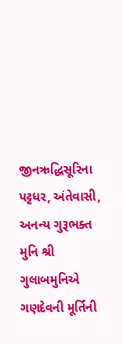જીનઋદ્ધિસૂરિના પટ્ટધર, અંતેવાસી, અનન્ય ગુરૂભક્ત મુનિ શ્રી ગુલાબમુનિએ ગણદેવની મૂર્તિની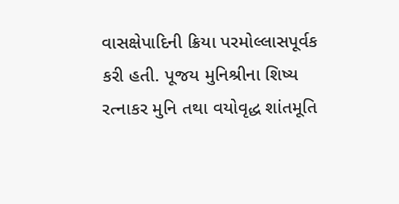વાસક્ષેપાદિની ક્રિયા પરમોલ્લાસપૂર્વક કરી હતી. પૂજય મુનિશ્રીના શિષ્ય રત્નાકર મુનિ તથા વયોવૃદ્ધ શાંતમૂતિ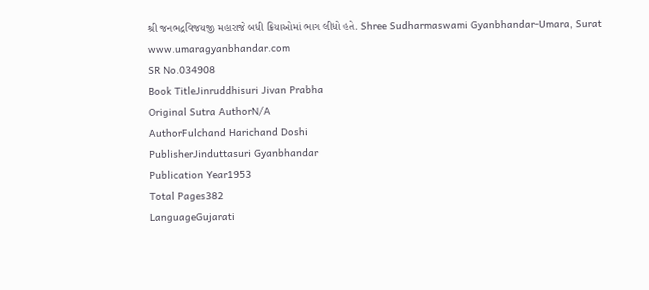શ્રી જનભદ્રવિજયજી મહારાજે બધી ક્રિયાઓમાં ભાગ લીધો હતે. Shree Sudharmaswami Gyanbhandar-Umara, Surat www.umaragyanbhandar.com
SR No.034908
Book TitleJinruddhisuri Jivan Prabha
Original Sutra AuthorN/A
AuthorFulchand Harichand Doshi
PublisherJinduttasuri Gyanbhandar
Publication Year1953
Total Pages382
LanguageGujarati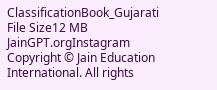ClassificationBook_Gujarati
File Size12 MB
JainGPT.orgInstagram
Copyright © Jain Education International. All rights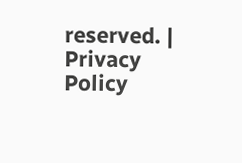reserved. | Privacy Policy